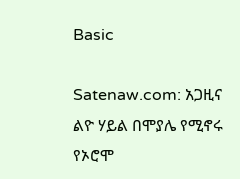Basic

Satenaw.com: አጋዚና ልዮ ሃይል በሞያሌ የሚኖሩ የኦሮሞ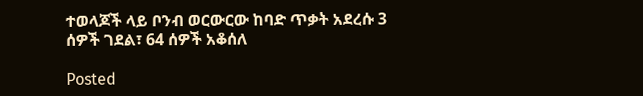ተወላጆች ላይ ቦንብ ወርውርው ከባድ ጥቃት አደረሱ 3 ሰዎች ገደል፣ 64 ሰዎች አቆሰለ

Posted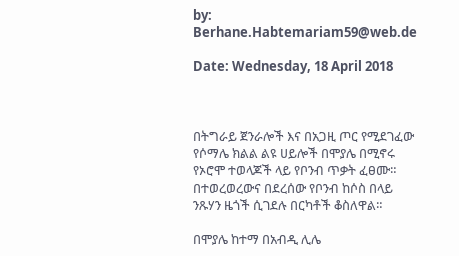by: Berhane.Habtemariam59@web.de

Date: Wednesday, 18 April 2018



በትግራይ ጀንራሎች እና በአጋዚ ጦር የሚደገፈው የሶማሌ ክልል ልዩ ሀይሎች በሞያሌ በሚኖሩ የኦሮሞ ተወላጆች ላይ የቦንብ ጥቃት ፈፀሙ። በተወረወረውና በደረሰው የቦንብ ከሶስ በላይ ንጹሃን ዜጎች ሲገደሉ በርካቶች ቆስለዋል።

በሞያሌ ከተማ በአብዲ ሊሌ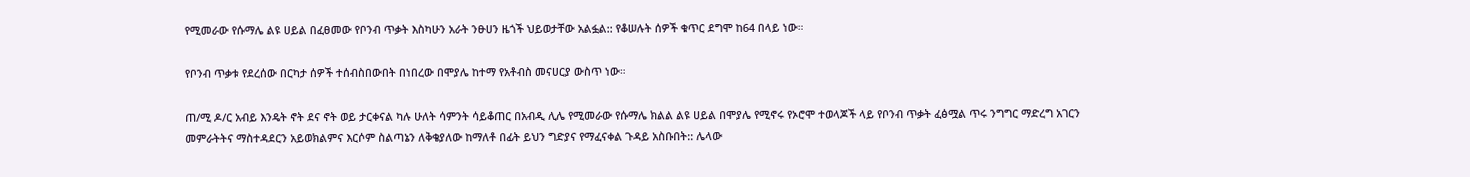የሚመራው የሱማሌ ልዩ ሀይል በፈፀመው የቦንብ ጥቃት እስካሁን አራት ንፁሀን ዜጎች ህይወታቸው አልፏል:: የቆሠሉት ሰዎች ቁጥር ደግሞ ከ64 በላይ ነው።

የቦንብ ጥቃቱ የደረሰው በርካታ ሰዎች ተሰብስበውበት በነበረው በሞያሌ ከተማ የአቶብስ መናሀርያ ውስጥ ነው።

ጠ/ሚ ዶ/ር አብይ እንዴት ኖት ደና ኖት ወይ ታርቀናል ካሉ ሁለት ሳምንት ሳይቆጠር በአብዲ ሊሌ የሚመራው የሱማሌ ክልል ልዩ ሀይል በሞያሌ የሚኖሩ የኦሮሞ ተወላጆች ላይ የቦንብ ጥቃት ፈፅሟል ጥሩ ንግግር ማድረግ አገርን መምራትትና ማስተዳደርን አይወክልምና እርሶም ስልጣኔን ለቅቄያለው ከማለቶ በፊት ይህን ግድያና የማፈናቀል ጉዳይ አስቡበት:: ሌላው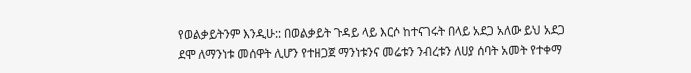የወልቃይትንም እንዲሁ:: በወልቃይት ጉዳይ ላይ እርሶ ከተናገሩት በላይ አደጋ አለው ይህ አደጋ ደሞ ለማንነቱ መሰዋት ሊሆን የተዘጋጀ ማንነቱንና መሬቱን ንብረቱን ለሀያ ሰባት አመት የተቀማ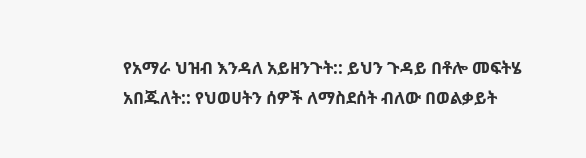የአማራ ህዝብ እንዳለ አይዘንጉት:: ይህን ጉዳይ በቶሎ መፍትሄ አበጁለት:: የህወሀትን ሰዎች ለማስደሰት ብለው በወልቃይት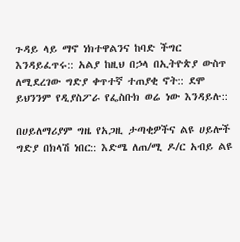ጉዳይ ላይ ማኖ ነክተዋልንና ከባድ ችግር እንዳይፈጥሩ:: አልያ ከዚህ በኃላ በኢትዮጵያ ውስጥ ለሚደረገው ግድያ ቀጥተኛ ተጠያቂ ኖት:: ደሞ ይህንንም የዲያስፖራ የፌስቡክ ወሬ ነው እንዳይሉ::

በሀይለማሪያም ግዜ የአጋዚ ታጣቂዎችና ልዩ ሀይሎች ግድያ በክላሽ ነበር:: እድሜ ለጠ/ሚ ዶ/ር አብይ ልዩ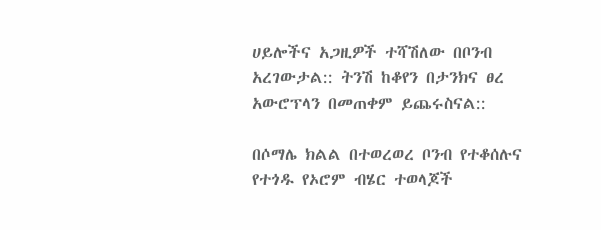ሀይሎችና አጋዚዎች ተሻሽለው በቦንብ አረገውታል:: ትንሽ ከቆየን በታንክና ፀረ አውሮፕላን በመጠቀም ይጨሩስናል::

በሶማሌ ክልል በተወረወረ ቦንብ የተቆሰሉና የተጎዱ የኦሮም ብሄር ተወላጆች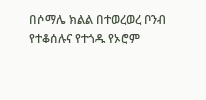በሶማሌ ክልል በተወረወረ ቦንብ የተቆሰሉና የተጎዱ የኦሮም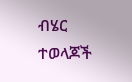ብሄር ተወላጆች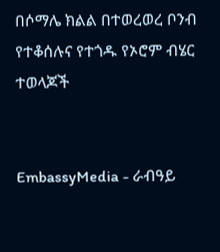በሶማሌ ክልል በተወረወረ ቦንብ የተቆሰሉና የተጎዱ የኦሮም ብሄር ተወላጆች


EmbassyMedia - ራብዓይ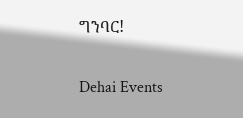ግንባር!

Dehai Events